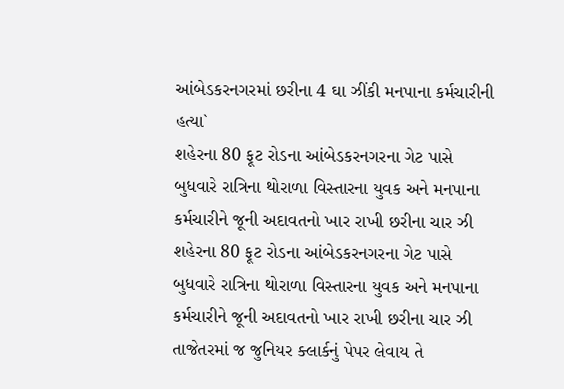આંબેડકરનગરમાં છરીના 4 ઘા ઝીંકી મનપાના કર્મચારીની હત્યા`
શહેરના 80 ફૂટ રોડના આંબેડકરનગરના ગેટ પાસે બુધવારે રાત્રિના થોરાળા વિસ્તારના યુવક અને મનપાના કર્મચારીને જૂની અદાવતનો ખાર રાખી છરીના ચાર ઝી
શહેરના 80 ફૂટ રોડના આંબેડકરનગરના ગેટ પાસે બુધવારે રાત્રિના થોરાળા વિસ્તારના યુવક અને મનપાના કર્મચારીને જૂની અદાવતનો ખાર રાખી છરીના ચાર ઝી
તાજેતરમાં જ જુનિયર ક્લાર્કનું પેપર લેવાય તે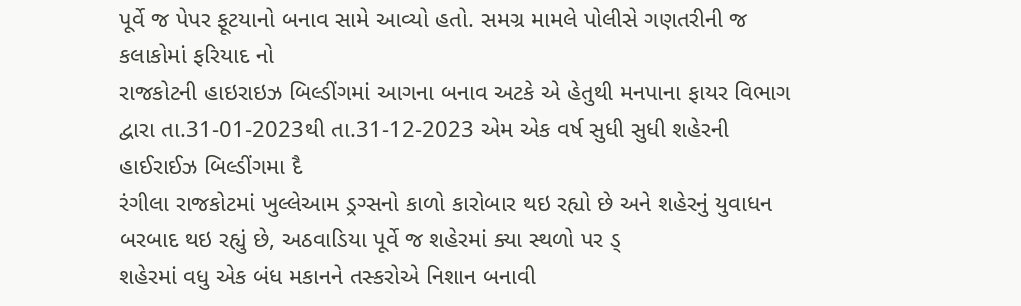પૂર્વે જ પેપર ફૂટયાનો બનાવ સામે આવ્યો હતો. સમગ્ર મામલે પોલીસે ગણતરીની જ કલાકોમાં ફરિયાદ નો
રાજકોટની હાઇરાઇઝ બિલ્ડીંગમાં આગના બનાવ અટકે એ હેતુથી મનપાના ફાયર વિભાગ દ્વારા તા.31-01-2023થી તા.31-12-2023 એમ એક વર્ષ સુધી સુધી શહેરની હાઈરાઈઝ બિલ્ડીંગમા દૈ
રંગીલા રાજકોટમાં ખુલ્લેઆમ ડ્રગ્સનો કાળો કારોબાર થઇ રહ્યો છે અને શહેરનું યુવાધન બરબાદ થઇ રહ્યું છે, અઠવાડિયા પૂર્વે જ શહેરમાં ક્યા સ્થળો પર ડ્
શહેરમાં વધુ એક બંધ મકાનને તસ્કરોએ નિશાન બનાવી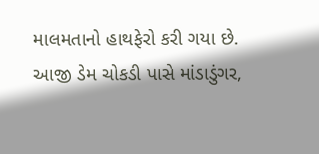માલમતાનો હાથફેરો કરી ગયા છે. આજી ડેમ ચોકડી પાસે માંડાડુંગર,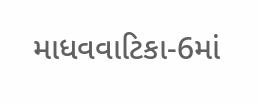માધવવાટિકા-6માં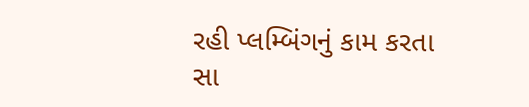રહી પ્લમ્બિંગનું કામ કરતા સા